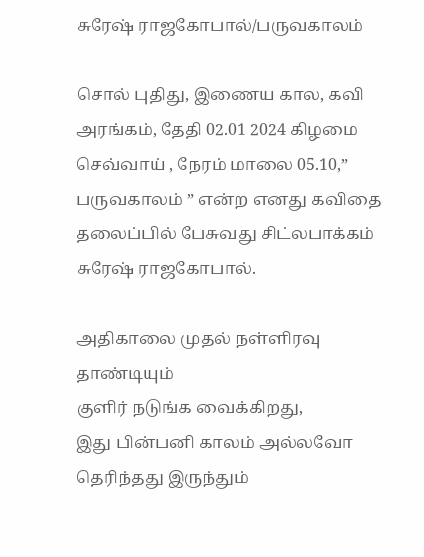சுரேஷ் ராஜகோபால்/பருவகாலம்

சொல் புதிது, இணைய கால, கவி அரங்கம், தேதி 02.01 2024 கிழமை செவ்வாய் , நேரம் மாலை 05.10,” பருவகாலம் ” என்ற எனது கவிதை தலைப்பில் பேசுவது சிட்லபாக்கம் சுரேஷ் ராஜகோபால்.

அதிகாலை முதல் நள்ளிரவு தாண்டியும்
குளிர் நடுங்க வைக்கிறது,
இது பின்பனி காலம் அல்லவோ
தெரிந்தது இருந்தும்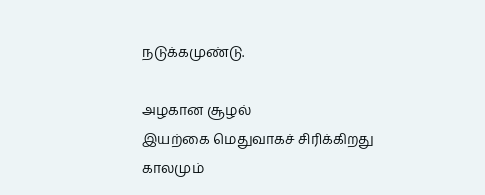நடுக்கமுண்டு.

அழகான சூழல்
இயற்கை மெதுவாகச் சிரிக்கிறது
காலமும்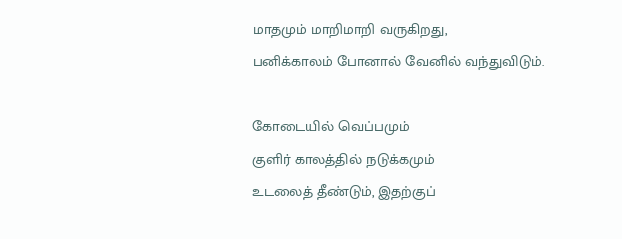மாதமும் மாறிமாறி வருகிறது,
பனிக்காலம் போனால் வேனில் வந்துவிடும்.

கோடையில் வெப்பமும்
குளிர் காலத்தில் நடுக்கமும்
உடலைத் தீண்டும், இதற்குப்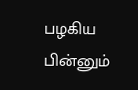பழகிய பின்னும்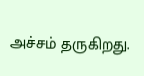அச்சம் தருகிறது.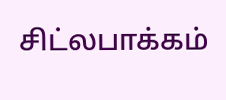சிட்லபாக்கம்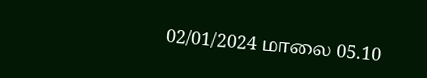02/01/2024 மாலை 05.10